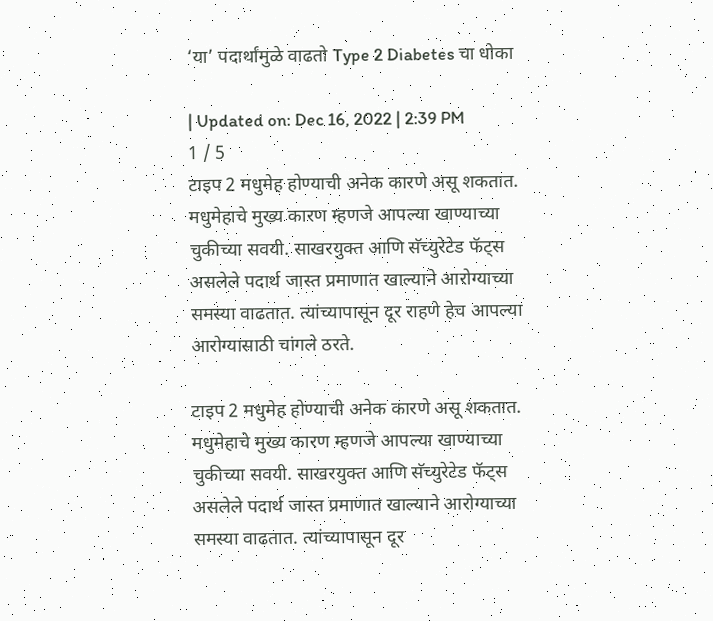‘या’ पदार्थांमुळे वाढतो Type 2 Diabetes चा धोका

| Updated on: Dec 16, 2022 | 2:39 PM
1 / 5
टाइप 2 मधुमेह होण्याची अनेक कारणे असू शकतात. मधुमेहाचे मुख्य कारण म्हणजे आपल्या खाण्याच्या चुकीच्या सवयी. साखरयुक्त आणि सॅच्युरेटेड फॅट्स असलेले पदार्थ जास्त प्रमाणात खाल्याने आरोग्याच्या समस्या वाढतात. त्यांच्यापासून दूर राहणे हेच आपल्या आरोग्यासाठी चांगले ठरते.

टाइप 2 मधुमेह होण्याची अनेक कारणे असू शकतात. मधुमेहाचे मुख्य कारण म्हणजे आपल्या खाण्याच्या चुकीच्या सवयी. साखरयुक्त आणि सॅच्युरेटेड फॅट्स असलेले पदार्थ जास्त प्रमाणात खाल्याने आरोग्याच्या समस्या वाढतात. त्यांच्यापासून दूर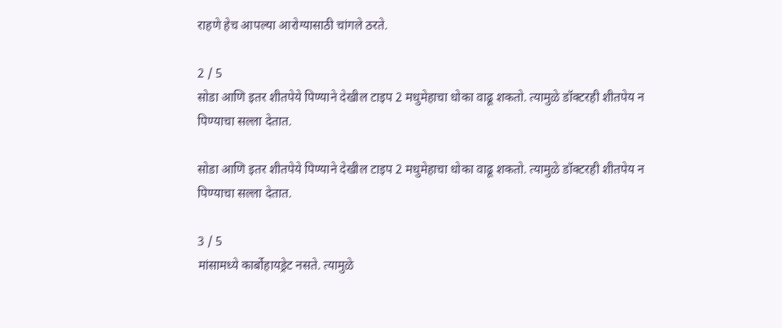राहणे हेच आपल्या आरोग्यासाठी चांगले ठरते.

2 / 5
सोडा आणि इतर शीतपेये पिण्याने देखील टाइप 2 मधुमेहाचा धोका वाढू शकतो. त्यामुळे डॉक्टरही शीतपेय न पिण्याचा सल्ला देतात.

सोडा आणि इतर शीतपेये पिण्याने देखील टाइप 2 मधुमेहाचा धोका वाढू शकतो. त्यामुळे डॉक्टरही शीतपेय न पिण्याचा सल्ला देतात.

3 / 5
मांसामध्ये कार्बोहायड्रेट नसते. त्यामुळे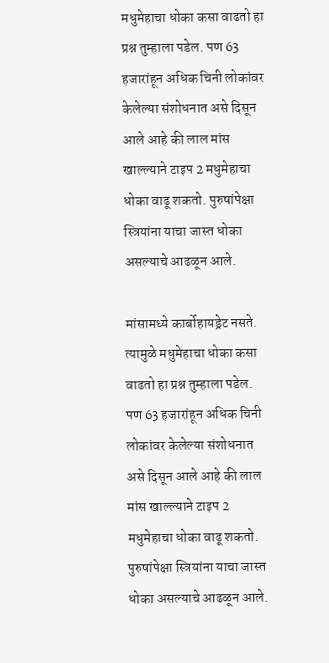मधुमेहाचा धोका कसा वाढतो हा प्रश्न तुम्हाला पडेल. पण 63 हजारांहून अधिक चिनी लोकांवर केलेल्या संशोधनात असे दिसून आले आहे की लाल मांस खाल्ल्याने टाइप 2 मधुमेहाचा धोका वाढू शकतो. पुरुषांपेक्षा स्त्रियांना याचा जास्त धोका असल्याचे आढळून आले.

मांसामध्ये कार्बोहायड्रेट नसते. त्यामुळे मधुमेहाचा धोका कसा वाढतो हा प्रश्न तुम्हाला पडेल. पण 63 हजारांहून अधिक चिनी लोकांवर केलेल्या संशोधनात असे दिसून आले आहे की लाल मांस खाल्ल्याने टाइप 2 मधुमेहाचा धोका वाढू शकतो. पुरुषांपेक्षा स्त्रियांना याचा जास्त धोका असल्याचे आढळून आले.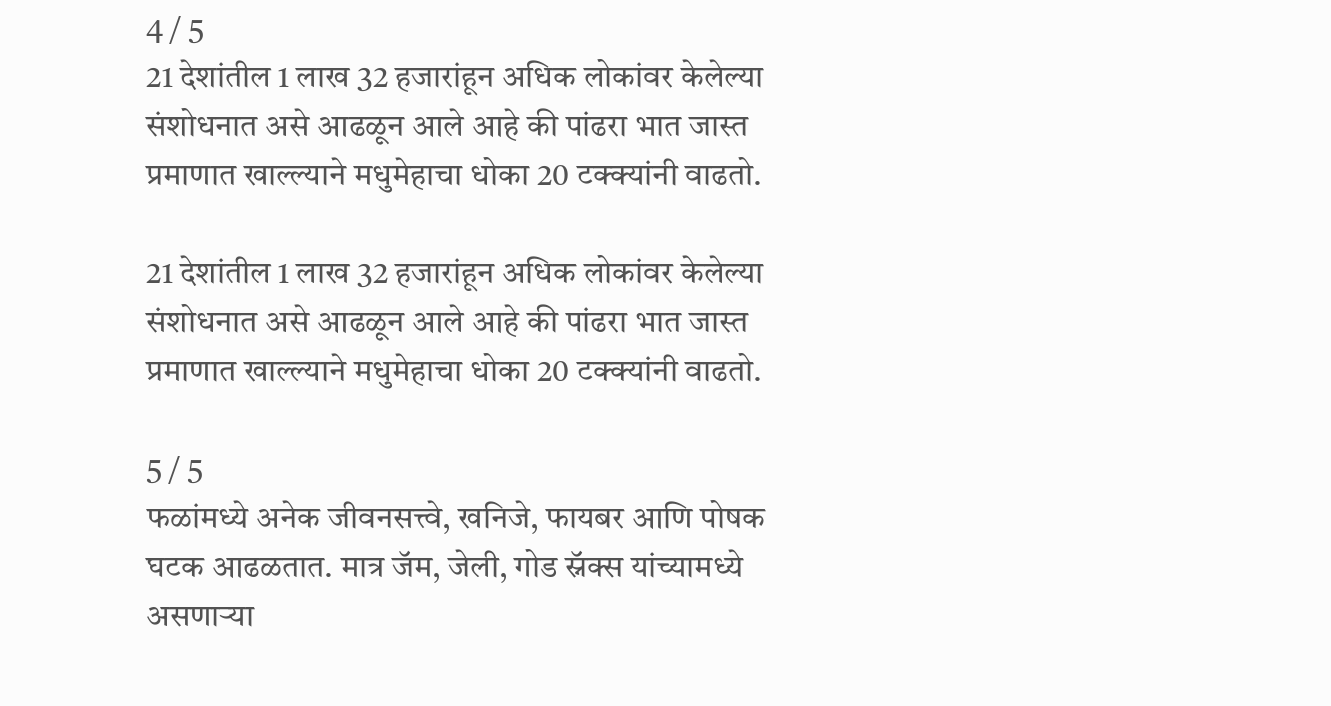4 / 5
21 देशांतील 1 लाख 32 हजारांहून अधिक लोकांवर केलेल्या संशोधनात असे आढळून आले आहे की पांढरा भात जास्त प्रमाणात खाल्ल्याने मधुमेहाचा धोका 20 टक्क्यांनी वाढतो.

21 देशांतील 1 लाख 32 हजारांहून अधिक लोकांवर केलेल्या संशोधनात असे आढळून आले आहे की पांढरा भात जास्त प्रमाणात खाल्ल्याने मधुमेहाचा धोका 20 टक्क्यांनी वाढतो.

5 / 5
फळांमध्ये अनेक जीवनसत्त्वे, खनिजे, फायबर आणि पोषक घटक आढळतात. मात्र जॅम, जेली, गोड स्नॅक्स यांच्यामध्ये असणाऱ्या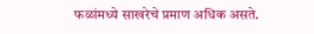फळांमध्ये साखरेचे प्रमाण अधिक असते.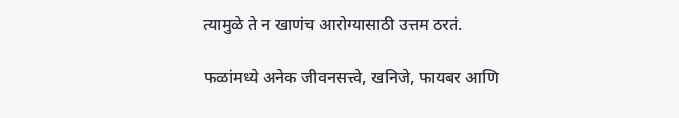त्यामुळे ते न खाणंच आरोग्यासाठी उत्तम ठरतं.

फळांमध्ये अनेक जीवनसत्त्वे, खनिजे, फायबर आणि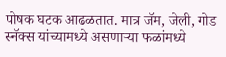पोषक घटक आढळतात. मात्र जॅम, जेली, गोड स्नॅक्स यांच्यामध्ये असणाऱ्या फळांमध्ये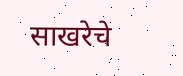साखरेचे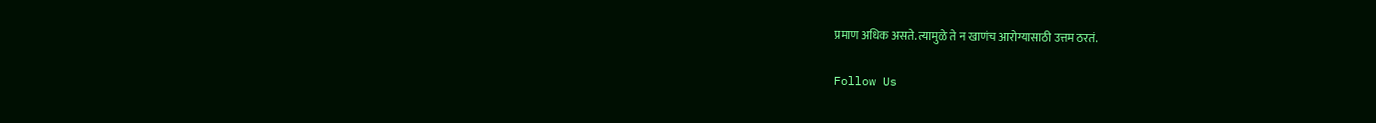प्रमाण अधिक असते. त्यामुळे ते न खाणंच आरोग्यासाठी उत्तम ठरतं.

Follow Us